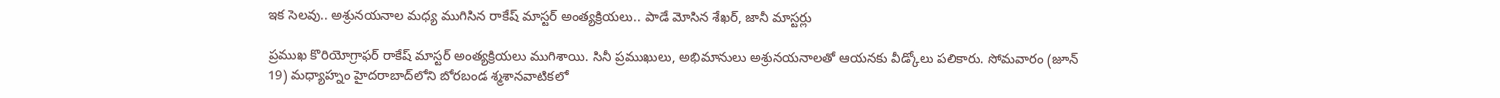ఇక సెలవు.. అశ్రునయనాల మధ్య ముగిసిన రాకేష్‌ మాస్టర్‌ అంత్యక్రియలు.. పాడే మోసిన శేఖర్‌, జానీ మాస్టర్లు

ప్రముఖ కొరియోగ్రాఫర్‌ రాకేష్‌ మాస్టర్‌ అంత్యక్రియలు ముగిశాయి. సినీ ప్రముఖులు, అభిమానులు అశ్రునయనాలతో ఆయనకు వీడ్కోలు పలికారు. సోమవారం (జూన్‌ 19) మధ్యాహ్నం హైదరాబాద్‌లోని బోరబండ శ్మశానవాటికలో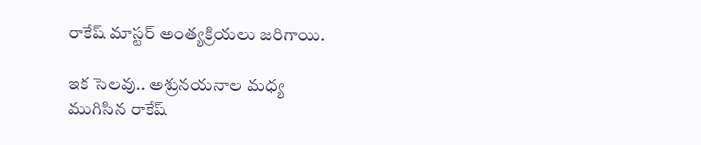రాకేష్‌ మాస్టర్‌ అంత్యక్రియలు జరిగాయి.

ఇక సెలవు.. అశ్రునయనాల మధ్య ముగిసిన రాకేష్‌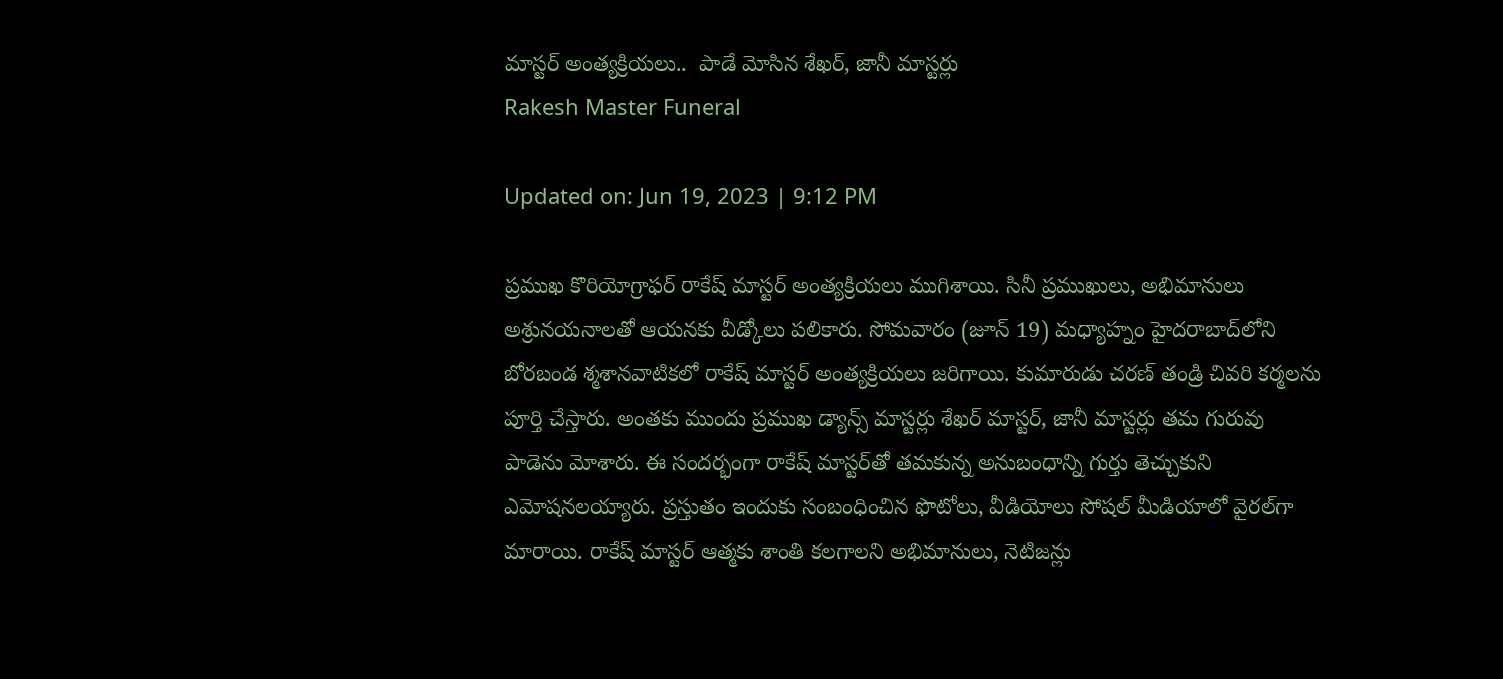మాస్టర్‌ అంత్యక్రియలు..  పాడే మోసిన శేఖర్‌, జానీ మాస్టర్లు
Rakesh Master Funeral

Updated on: Jun 19, 2023 | 9:12 PM

ప్రముఖ కొరియోగ్రాఫర్‌ రాకేష్‌ మాస్టర్‌ అంత్యక్రియలు ముగిశాయి. సినీ ప్రముఖులు, అభిమానులు అశ్రునయనాలతో ఆయనకు వీడ్కోలు పలికారు. సోమవారం (జూన్‌ 19) మధ్యాహ్నం హైదరాబాద్‌లోని బోరబండ శ్మశానవాటికలో రాకేష్‌ మాస్టర్‌ అంత్యక్రియలు జరిగాయి. కుమారుడు చరణ్‌ తండ్రి చివరి కర్మలను పూర్తి చేస్తారు. అంతకు ముందు ప్రముఖ డ్యాన్స్‌ మాస్టర్లు శేఖర్‌ మాస్టర్‌, జానీ మాస్టర్లు తమ గురువు పాడెను మోశారు. ఈ సందర్భంగా రాకేష్‌ మాస్టర్‌తో తమకున్న అనుబంధాన్ని గుర్తు తెచ్చుకుని ఎమోషనలయ్యారు. ప్రస్తుతం ఇందుకు సంబంధించిన ఫొటోలు, వీడియోలు సోషల్‌ మీడియాలో వైరల్‌గా మారాయి. రాకేష్‌ మాస్టర్‌ ఆత్మకు శాంతి కలగాలని అభిమానులు, నెటిజన్లు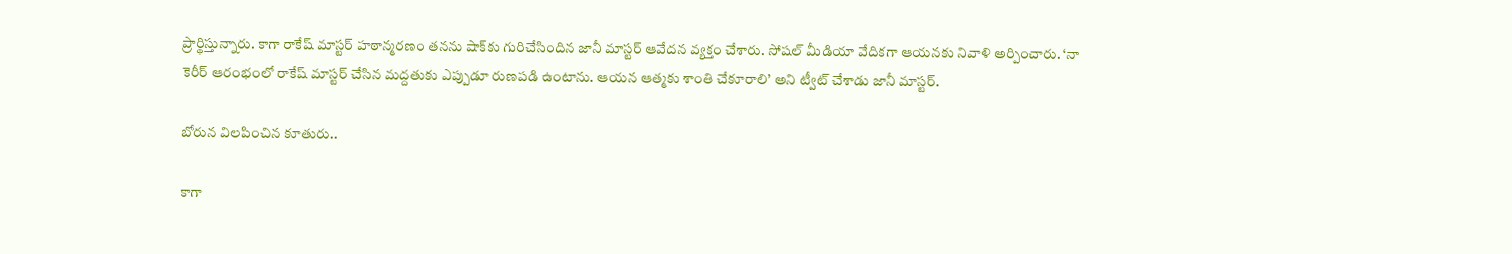ప్రార్థిస్తున్నారు. కాగా రాకేష్‌ మాస్టర్‌ హఠాన్మరణం తనను షాక్‌కు గురిచేసిందిన జానీ మాస్టర్‌ ఆవేదన వ్యక్తం చేశారు. సోషల్ మీడియా వేదికగా ఆయనకు నివాళి అర్పించారు. ‘నా కెరీర్‌ ఆరంభంలో రాకేష్‌ మాస్టర్‌ చేసిన మద్దతుకు ఎప్పుడూ రుణపడి ఉంటాను. ఆయన ఆత్మకు శాంతి చేకూరాలి’ అని ట్వీట్‌ చేశాడు జానీ మాస్టర్‌.

బోరున విలపించిన కూతురు..

కాగా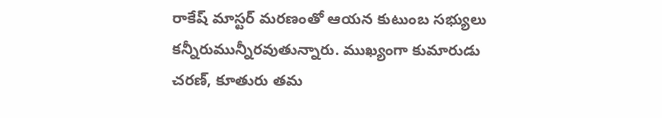రాకేష్‌ మాస్టర్‌ మరణంతో ఆయన కుటుంబ సభ్యులు కన్నీరుమున్నీరవుతున్నారు. ముఖ్యంగా కుమారుడు చరణ్‌, కూతురు తమ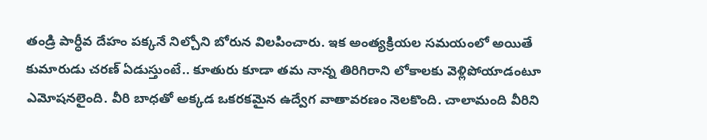తండ్రి పార్ధీవ దేహం పక్కనే నిల్చోని బోరున విలపించారు. ఇక అంత్యక్రియల సమయంలో అయితే కుమారుడు చరణ్‌ ఏడుస్తుంటే.. కూతురు కూడా తమ నాన్న తిరిగిరాని లోకాలకు వెళ్లిపోయాడంటూ ఎమోషనలైంది. వీరి బాధతో అక్కడ ఒకరకమైన ఉద్వేగ వాతావరణం నెలకొంది. చాలామంది వీరిని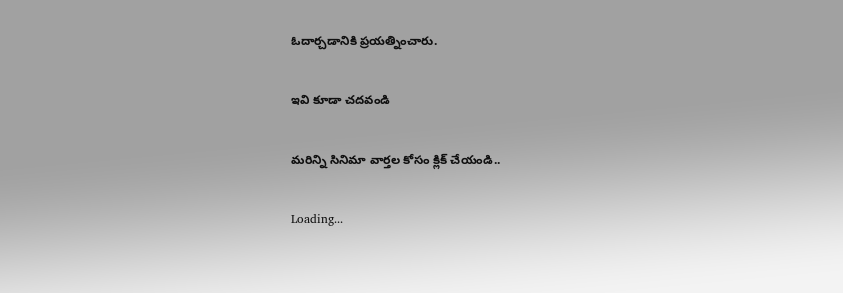ఓదార్చడానికి ప్రయత్నించారు.

ఇవి కూడా చదవండి

మరిన్ని సినిమా వార్తల కోసం క్లిక్ చేయండి..

Loading...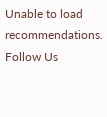Unable to load recommendations.
Follow Us